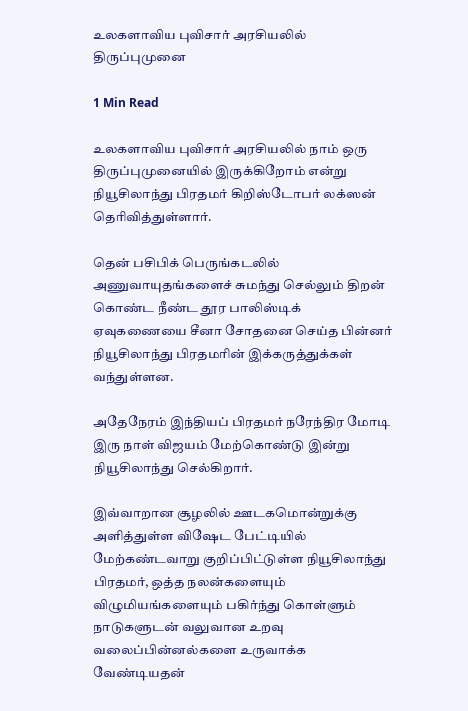உலகளாவிய புவிசார் அரசியலில் திருப்புமுனை

1 Min Read

உலகளாவிய புவிசார் அரசியலில் நாம் ஒரு திருப்புமுனையில் இருக்கிறோம் என்று நியூசிலாந்து பிரதமர் கிறிஸ்டோபர் லக்ஸன் தெரிவித்துள்ளார்.

தென் பசிபிக் பெருங்கடலில் அணுவாயுதங்களைச் சுமந்து செல்லும் திறன் கொண்ட நீண்ட தூர பாலிஸ்டிக் ஏவுகணையை சீனா சோதனை செய்த பின்னர் நியூசிலாந்து பிரதமரின் இக்கருத்துக்கள் வந்துள்ளன.

அதேநேரம் இந்தியப் பிரதமர் நரேந்திர மோடி இரு நாள் விஜயம் மேற்கொண்டு இன்று நியூசிலாந்து செல்கிறார்.

இவ்வாறான சூழலில் ஊடகமொன்றுக்கு அளித்துள்ள விஷேட பேட்டியில் மேற்கண்டவாறு குறிப்பிட்டுள்ள நியூசிலாந்து பிரதமர், ஒத்த நலன்களையும் விழுமியங்களையும் பகிர்ந்து கொள்ளும் நாடுகளுடன் வலுவான உறவு வலைப்பின்னல்களை உருவாக்க வேண்டியதன்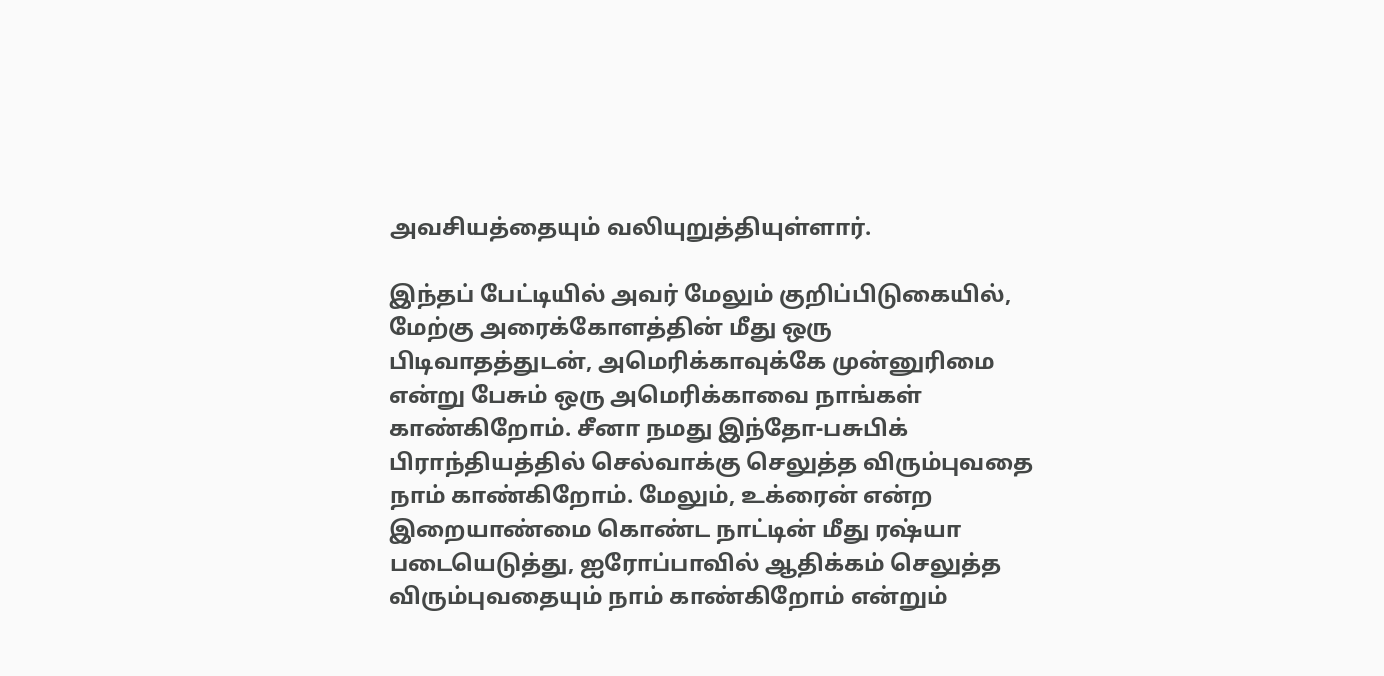அவசியத்தையும் வலியுறுத்தியுள்ளார்.

இந்தப் பேட்டியில் அவர் மேலும் குறிப்பிடுகையில், மேற்கு அரைக்கோளத்தின் மீது ஒரு பிடிவாதத்துடன், அமெரிக்காவுக்கே முன்னுரிமை என்று பேசும் ஒரு அமெரிக்காவை நாங்கள் காண்கிறோம். சீனா நமது இந்தோ-பசுபிக் பிராந்தியத்தில் செல்வாக்கு செலுத்த விரும்புவதை நாம் காண்கிறோம். மேலும், உக்ரைன் என்ற இறையாண்மை கொண்ட நாட்டின் மீது ரஷ்யா படையெடுத்து, ஐரோப்பாவில் ஆதிக்கம் செலுத்த விரும்புவதையும் நாம் காண்கிறோம் என்றும்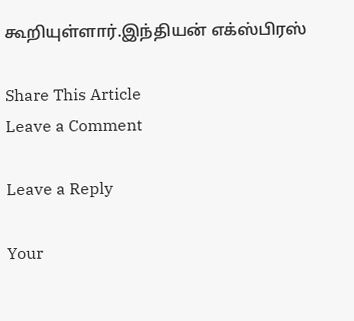கூறியுள்ளார்.இந்தியன் எக்ஸ்பிரஸ்

Share This Article
Leave a Comment

Leave a Reply

Your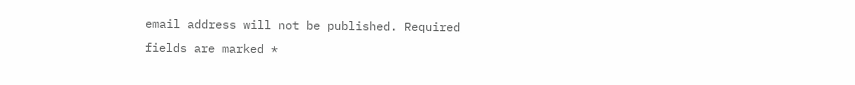email address will not be published. Required fields are marked *